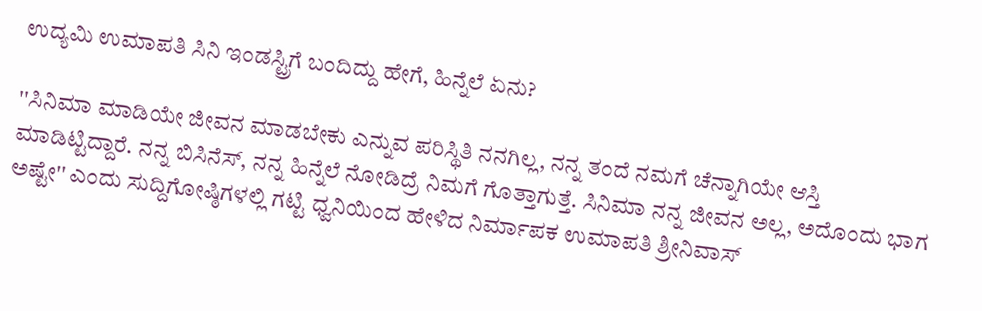ಉದ್ಯಮಿ ಉಮಾಪತಿ ಸಿನಿ ಇಂಡಸ್ಟ್ರಿಗೆ ಬಂದಿದ್ದು ಹೇಗೆ, ಹಿನ್ನೆಲೆ ಏನು?

''ಸಿನಿಮಾ ಮಾಡಿಯೇ ಜೀವನ ಮಾಡಬೇಕು ಎನ್ನುವ ಪರಿಸ್ಥಿತಿ ನನಗಿಲ್ಲ, ನನ್ನ ತಂದೆ ನಮಗೆ ಚೆನ್ನಾಗಿಯೇ ಆಸ್ತಿ ಮಾಡಿಟ್ಟಿದ್ದಾರೆ. ನನ್ನ ಬಿಸಿನೆಸ್, ನನ್ನ ಹಿನ್ನೆಲೆ ನೋಡಿದ್ರೆ ನಿಮಗೆ ಗೊತ್ತಾಗುತ್ತೆ. ಸಿನಿಮಾ ನನ್ನ ಜೀವನ ಅಲ್ಲ, ಅದೊಂದು ಭಾಗ ಅಷ್ಟೇ'' ಎಂದು ಸುದ್ದಿಗೋಷ್ಠಿಗಳಲ್ಲಿ ಗಟ್ಟಿ ಧ್ವನಿಯಿಂದ ಹೇಳಿದ ನಿರ್ಮಾಪಕ ಉಮಾಪತಿ ಶ್ರೀನಿವಾಸ್‌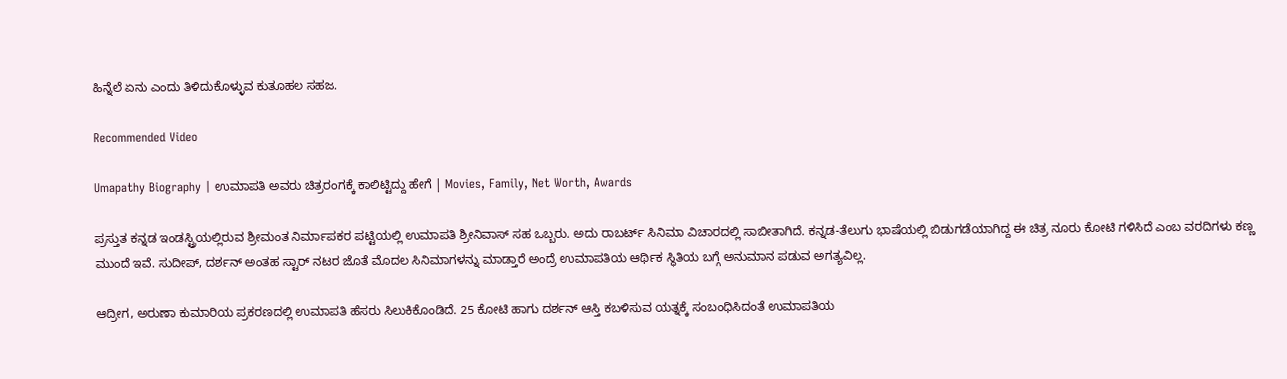ಹಿನ್ನೆಲೆ ಏನು ಎಂದು ತಿಳಿದುಕೊಳ್ಳುವ ಕುತೂಹಲ ಸಹಜ.

Recommended Video

Umapathy Biography | ಉಮಾಪತಿ ಅವರು ಚಿತ್ರರಂಗಕ್ಕೆ ಕಾಲಿಟ್ಟಿದ್ದು ಹೇಗೆ | Movies, Family, Net Worth, Awards

ಪ್ರಸ್ತುತ ಕನ್ನಡ ಇಂಡಸ್ಟ್ರಿಯಲ್ಲಿರುವ ಶ್ರೀಮಂತ ನಿರ್ಮಾಪಕರ ಪಟ್ಟಿಯಲ್ಲಿ ಉಮಾಪತಿ ಶ್ರೀನಿವಾಸ್ ಸಹ ಒಬ್ಬರು. ಅದು ರಾಬರ್ಟ್ ಸಿನಿಮಾ ವಿಚಾರದಲ್ಲಿ ಸಾಬೀತಾಗಿದೆ. ಕನ್ನಡ-ತೆಲುಗು ಭಾಷೆಯಲ್ಲಿ ಬಿಡುಗಡೆಯಾಗಿದ್ದ ಈ ಚಿತ್ರ ನೂರು ಕೋಟಿ ಗಳಿಸಿದೆ ಎಂಬ ವರದಿಗಳು ಕಣ್ಣ ಮುಂದೆ ಇವೆ. ಸುದೀಪ್, ದರ್ಶನ್ ಅಂತಹ ಸ್ಟಾರ್ ನಟರ ಜೊತೆ ಮೊದಲ ಸಿನಿಮಾಗಳನ್ನು ಮಾಡ್ತಾರೆ ಅಂದ್ರೆ ಉಮಾಪತಿಯ ಆರ್ಥಿಕ ಸ್ಥಿತಿಯ ಬಗ್ಗೆ ಅನುಮಾನ ಪಡುವ ಅಗತ್ಯವಿಲ್ಲ.

ಆದ್ರೀಗ, ಅರುಣಾ ಕುಮಾರಿಯ ಪ್ರಕರಣದಲ್ಲಿ ಉಮಾಪತಿ ಹೆಸರು ಸಿಲುಕಿಕೊಂಡಿದೆ. 25 ಕೋಟಿ ಹಾಗು ದರ್ಶನ್ ಆಸ್ತಿ ಕಬಳಿಸುವ ಯತ್ನಕ್ಕೆ ಸಂಬಂಧಿಸಿದಂತೆ ಉಮಾಪತಿಯ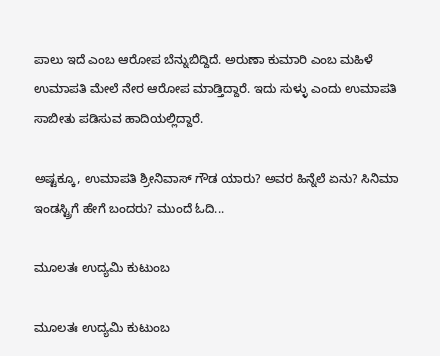ಪಾಲು ಇದೆ ಎಂಬ ಆರೋಪ ಬೆನ್ನುಬಿದ್ದಿದೆ. ಅರುಣಾ ಕುಮಾರಿ ಎಂಬ ಮಹಿಳೆ ಉಮಾಪತಿ ಮೇಲೆ ನೇರ ಆರೋಪ ಮಾಡ್ತಿದ್ದಾರೆ. ಇದು ಸುಳ್ಳು ಎಂದು ಉಮಾಪತಿ ಸಾಬೀತು ಪಡಿಸುವ ಹಾದಿಯಲ್ಲಿದ್ದಾರೆ.

ಅಷ್ಟಕ್ಕೂ, ಉಮಾಪತಿ ಶ್ರೀನಿವಾಸ್ ಗೌಡ ಯಾರು? ಅವರ ಹಿನ್ನೆಲೆ ಏನು? ಸಿನಿಮಾ ಇಂಡಸ್ಟ್ರಿಗೆ ಹೇಗೆ ಬಂದರು? ಮುಂದೆ ಓದಿ...

ಮೂಲತಃ ಉದ್ಯಮಿ ಕುಟುಂಬ

ಮೂಲತಃ ಉದ್ಯಮಿ ಕುಟುಂಬ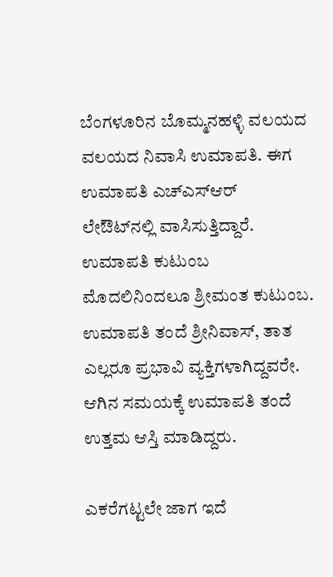ಬೆಂಗಳೂರಿನ ಬೊಮ್ಮನಹಳ್ಳಿ ವಲಯದ ವಲಯದ ನಿವಾಸಿ ಉಮಾಪತಿ. ಈಗ ಉಮಾಪತಿ ಎಚ್‌ಎಸ್‌ಆರ್ ಲೇಔಟ್‌ನಲ್ಲಿ ವಾಸಿಸುತ್ತಿದ್ದಾರೆ. ಉಮಾಪತಿ ಕುಟುಂಬ ಮೊದಲಿನಿಂದಲೂ ಶ್ರೀಮಂತ ಕುಟುಂಬ. ಉಮಾಪತಿ ತಂದೆ ಶ್ರೀನಿವಾಸ್, ತಾತ ಎಲ್ಲರೂ ಪ್ರಭಾವಿ ವ್ಯಕ್ತಿಗಳಾಗಿದ್ದವರೇ. ಆಗಿನ ಸಮಯಕ್ಕೆ ಉಮಾಪತಿ ತಂದೆ ಉತ್ತಮ ಆಸ್ತಿ ಮಾಡಿದ್ದರು.

ಎಕರೆಗಟ್ಟಲೇ ಜಾಗ ಇದೆ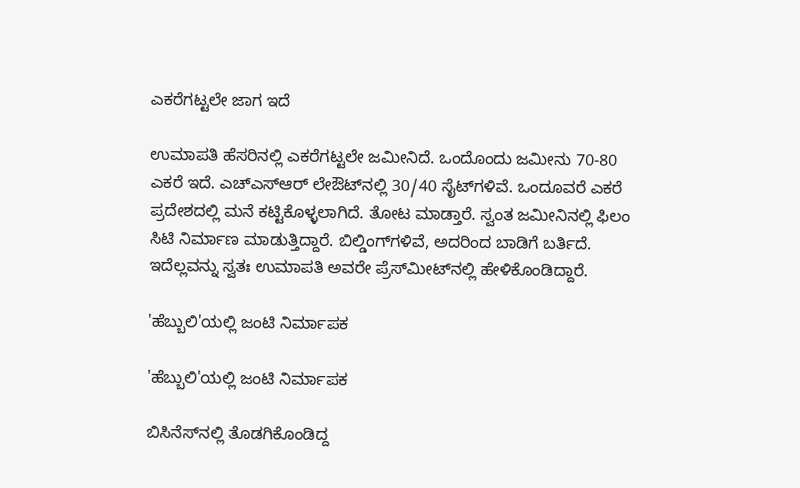ಎಕರೆಗಟ್ಟಲೇ ಜಾಗ ಇದೆ

ಉಮಾಪತಿ ಹೆಸರಿನಲ್ಲಿ ಎಕರೆಗಟ್ಟಲೇ ಜಮೀನಿದೆ. ಒಂದೊಂದು ಜಮೀನು 70-80 ಎಕರೆ ಇದೆ. ಎಚ್‌ಎಸ್‌ಆರ್ ಲೇಔಟ್‌ನಲ್ಲಿ 30/40 ಸೈಟ್‌ಗಳಿವೆ. ಒಂದೂವರೆ ಎಕರೆ ಪ್ರದೇಶದಲ್ಲಿ ಮನೆ ಕಟ್ಟಿಕೊಳ್ಳಲಾಗಿದೆ. ತೋಟ ಮಾಡ್ತಾರೆ. ಸ್ವಂತ ಜಮೀನಿನಲ್ಲಿ ಫಿಲಂ ಸಿಟಿ ನಿರ್ಮಾಣ ಮಾಡುತ್ತಿದ್ದಾರೆ. ಬಿಲ್ಡಿಂಗ್‌ಗಳಿವೆ, ಅದರಿಂದ ಬಾಡಿಗೆ ಬರ್ತಿದೆ. ಇದೆಲ್ಲವನ್ನು ಸ್ವತಃ ಉಮಾಪತಿ ಅವರೇ ಪ್ರೆಸ್‌ಮೀಟ್‌ನಲ್ಲಿ ಹೇಳಿಕೊಂಡಿದ್ದಾರೆ.

'ಹೆಬ್ಬುಲಿ'ಯಲ್ಲಿ ಜಂಟಿ ನಿರ್ಮಾಪಕ

'ಹೆಬ್ಬುಲಿ'ಯಲ್ಲಿ ಜಂಟಿ ನಿರ್ಮಾಪಕ

ಬಿಸಿನೆಸ್‌ನಲ್ಲಿ ತೊಡಗಿಕೊಂಡಿದ್ದ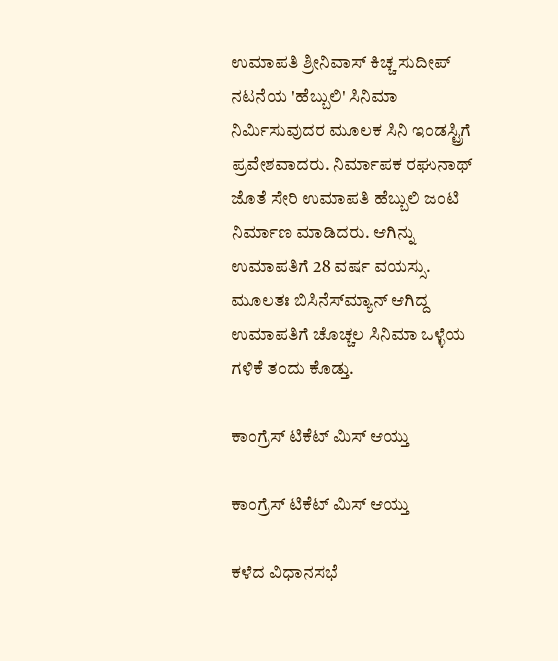ಉಮಾಪತಿ ಶ್ರೀನಿವಾಸ್ ಕಿಚ್ಚ ಸುದೀಪ್ ನಟನೆಯ 'ಹೆಬ್ಬುಲಿ' ಸಿನಿಮಾ ನಿರ್ಮಿಸುವುದರ ಮೂಲಕ ಸಿನಿ ಇಂಡಸ್ಟ್ರಿಗೆ ಪ್ರವೇಶವಾದರು. ನಿರ್ಮಾಪಕ ರಘುನಾಥ್ ಜೊತೆ ಸೇರಿ ಉಮಾಪತಿ ಹೆಬ್ಬುಲಿ ಜಂಟಿ ನಿರ್ಮಾಣ ಮಾಡಿದರು. ಆಗಿನ್ನು ಉಮಾಪತಿಗೆ 28 ವರ್ಷ ವಯಸ್ಸು. ಮೂಲತಃ ಬಿಸಿನೆಸ್‌ಮ್ಯಾನ್ ಆಗಿದ್ದ ಉಮಾಪತಿಗೆ ಚೊಚ್ಚಲ ಸಿನಿಮಾ ಒಳ್ಳೆಯ ಗಳಿಕೆ ತಂದು ಕೊಡ್ತು.

ಕಾಂಗ್ರೆಸ್ ಟಿಕೆಟ್ ಮಿಸ್ ಆಯ್ತು

ಕಾಂಗ್ರೆಸ್ ಟಿಕೆಟ್ ಮಿಸ್ ಆಯ್ತು

ಕಳೆದ ವಿಧಾನಸಭೆ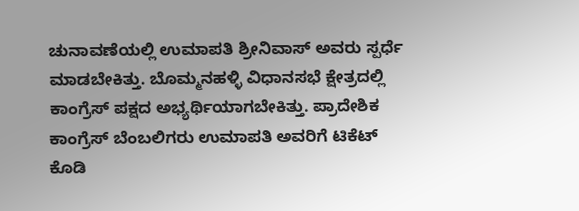ಚುನಾವಣೆಯಲ್ಲಿ ಉಮಾಪತಿ ಶ್ರೀನಿವಾಸ್ ಅವರು ಸ್ಪರ್ಧೆ ಮಾಡಬೇಕಿತ್ತು. ಬೊಮ್ಮನಹಳ್ಳಿ ವಿಧಾನಸಭೆ ಕ್ಷೇತ್ರದಲ್ಲಿ ಕಾಂಗ್ರೆಸ್ ಪಕ್ಷದ ಅಭ್ಯರ್ಥಿಯಾಗಬೇಕಿತ್ತು. ಪ್ರಾದೇಶಿಕ ಕಾಂಗ್ರೆಸ್ ಬೆಂಬಲಿಗರು ಉಮಾಪತಿ ಅವರಿಗೆ ಟಿಕೆಟ್ ಕೊಡಿ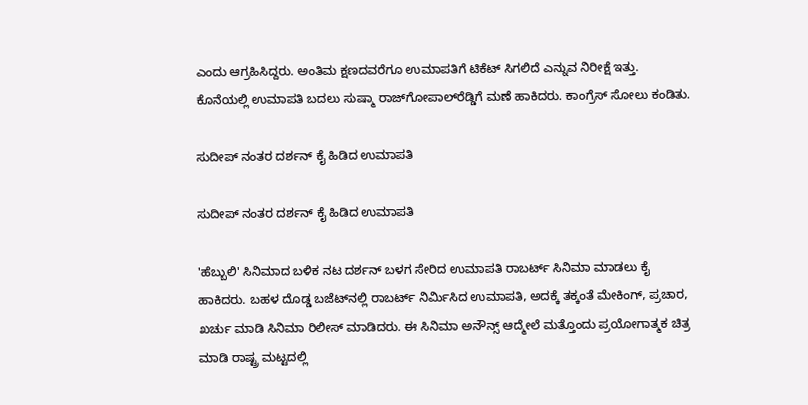ಎಂದು ಆಗ್ರಹಿಸಿದ್ದರು. ಅಂತಿಮ ಕ್ಷಣದವರೆಗೂ ಉಮಾಪತಿಗೆ ಟಿಕೆಟ್ ಸಿಗಲಿದೆ ಎನ್ನುವ ನಿರೀಕ್ಷೆ ಇತ್ತು. ಕೊನೆಯಲ್ಲಿ ಉಮಾಪತಿ ಬದಲು ಸುಷ್ಮಾ ರಾಜ್‌ಗೋಪಾಲ್‌ರೆಡ್ಡಿಗೆ ಮಣೆ ಹಾಕಿದರು. ಕಾಂಗ್ರೆಸ್ ಸೋಲು ಕಂಡಿತು.

ಸುದೀಪ್ ನಂತರ ದರ್ಶನ್ ಕೈ ಹಿಡಿದ ಉಮಾಪತಿ

ಸುದೀಪ್ ನಂತರ ದರ್ಶನ್ ಕೈ ಹಿಡಿದ ಉಮಾಪತಿ

'ಹೆಬ್ಬುಲಿ' ಸಿನಿಮಾದ ಬಳಿಕ ನಟ ದರ್ಶನ್ ಬಳಗ ಸೇರಿದ ಉಮಾಪತಿ ರಾಬರ್ಟ್ ಸಿನಿಮಾ ಮಾಡಲು ಕೈ ಹಾಕಿದರು. ಬಹಳ ದೊಡ್ಡ ಬಜೆಟ್‌ನಲ್ಲಿ ರಾಬರ್ಟ್ ನಿರ್ಮಿಸಿದ ಉಮಾಪತಿ, ಅದಕ್ಕೆ ತಕ್ಕಂತೆ ಮೇಕಿಂಗ್, ಪ್ರಚಾರ, ಖರ್ಚು ಮಾಡಿ ಸಿನಿಮಾ ರಿಲೀಸ್ ಮಾಡಿದರು. ಈ ಸಿನಿಮಾ ಅನೌನ್ಸ್ ಆದ್ಮೇಲೆ ಮತ್ತೊಂದು ಪ್ರಯೋಗಾತ್ಮಕ ಚಿತ್ರ ಮಾಡಿ ರಾಷ್ಟ್ರ ಮಟ್ಟದಲ್ಲಿ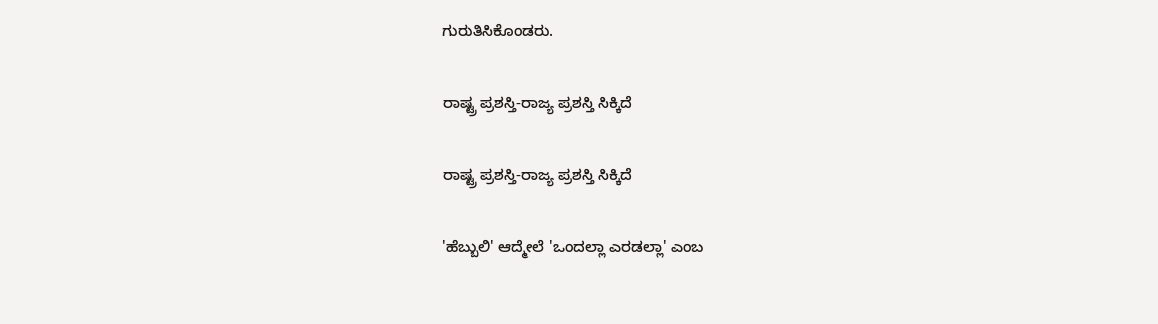ಗುರುತಿಸಿಕೊಂಡರು.

ರಾಷ್ಟ್ರ ಪ್ರಶಸ್ತಿ-ರಾಜ್ಯ ಪ್ರಶಸ್ತಿ ಸಿಕ್ಕಿದೆ

ರಾಷ್ಟ್ರ ಪ್ರಶಸ್ತಿ-ರಾಜ್ಯ ಪ್ರಶಸ್ತಿ ಸಿಕ್ಕಿದೆ

'ಹೆಬ್ಬುಲಿ' ಆದ್ಮೇಲೆ 'ಒಂದಲ್ಲಾ ಎರಡಲ್ಲಾ' ಎಂಬ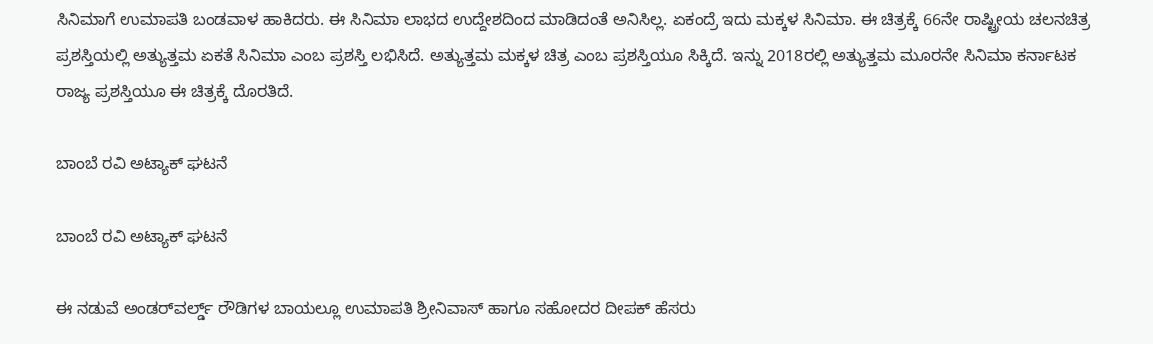ಸಿನಿಮಾಗೆ ಉಮಾಪತಿ ಬಂಡವಾಳ ಹಾಕಿದರು. ಈ ಸಿನಿಮಾ ಲಾಭದ ಉದ್ದೇಶದಿಂದ ಮಾಡಿದಂತೆ ಅನಿಸಿಲ್ಲ. ಏಕಂದ್ರೆ ಇದು ಮಕ್ಕಳ ಸಿನಿಮಾ. ಈ ಚಿತ್ರಕ್ಕೆ 66ನೇ ರಾಷ್ಟ್ರೀಯ ಚಲನಚಿತ್ರ ಪ್ರಶಸ್ತಿಯಲ್ಲಿ ಅತ್ಯುತ್ತಮ ಏಕತೆ ಸಿನಿಮಾ ಎಂಬ ಪ್ರಶಸ್ತಿ ಲಭಿಸಿದೆ. ಅತ್ಯುತ್ತಮ ಮಕ್ಕಳ ಚಿತ್ರ ಎಂಬ ಪ್ರಶಸ್ತಿಯೂ ಸಿಕ್ಕಿದೆ. ಇನ್ನು 2018ರಲ್ಲಿ ಅತ್ಯುತ್ತಮ ಮೂರನೇ ಸಿನಿಮಾ ಕರ್ನಾಟಕ ರಾಜ್ಯ ಪ್ರಶಸ್ತಿಯೂ ಈ ಚಿತ್ರಕ್ಕೆ ದೊರತಿದೆ.

ಬಾಂಬೆ ರವಿ ಅಟ್ಯಾಕ್ ಘಟನೆ

ಬಾಂಬೆ ರವಿ ಅಟ್ಯಾಕ್ ಘಟನೆ

ಈ ನಡುವೆ ಅಂಡರ್‌ವರ್ಲ್ಡ್‌ ರೌಡಿಗಳ ಬಾಯಲ್ಲೂ ಉಮಾಪತಿ ಶ್ರೀನಿವಾಸ್ ಹಾಗೂ ಸಹೋದರ ದೀಪಕ್ ಹೆಸರು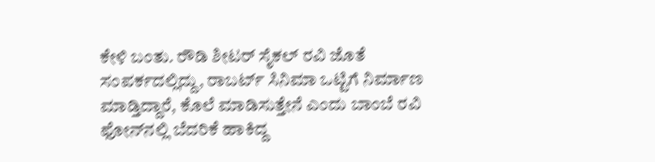ಕೇಳಿ ಬಂತು. ರೌಡಿ ಶೀಟರ್ ಸೈಕಲ್ ರವಿ ಜೊತೆ ಸಂಪರ್ಕದಲ್ಲಿದ್ದು, ರಾಬರ್ಟ್ ಸಿನಿಮಾ ಒಟ್ಟಿಗೆ ನಿರ್ಮಾಣ ಮಾಡ್ತಿದ್ದಾರೆ, ಕೊಲೆ ಮಾಡಿಸುತ್ತೇನೆ ಎಂದು ಬಾಂಬೆ ರವಿ ಫೋನ್‌ನಲ್ಲಿ ಬೆದರಿಕೆ ಹಾಕಿದ್ದ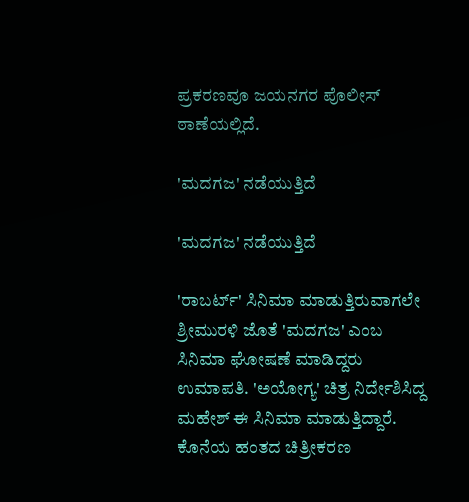ಪ್ರಕರಣವೂ ಜಯನಗರ ಪೊಲೀಸ್ ಠಾಣೆಯಲ್ಲಿದೆ.

'ಮದಗಜ' ನಡೆಯುತ್ತಿದೆ

'ಮದಗಜ' ನಡೆಯುತ್ತಿದೆ

'ರಾಬರ್ಟ್' ಸಿನಿಮಾ ಮಾಡುತ್ತಿರುವಾಗಲೇ ಶ್ರೀಮುರಳಿ ಜೊತೆ 'ಮದಗಜ' ಎಂಬ ಸಿನಿಮಾ ಘೋಷಣೆ ಮಾಡಿದ್ದರು ಉಮಾಪತಿ. 'ಅಯೋಗ್ಯ' ಚಿತ್ರ ನಿರ್ದೇಶಿಸಿದ್ದ ಮಹೇಶ್ ಈ ಸಿನಿಮಾ ಮಾಡುತ್ತಿದ್ದಾರೆ. ಕೊನೆಯ ಹಂತದ ಚಿತ್ರೀಕರಣ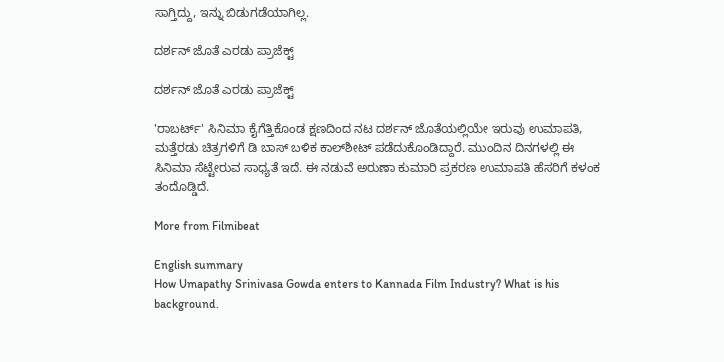ಸಾಗ್ತಿದ್ದು, ಇನ್ನು ಬಿಡುಗಡೆಯಾಗಿಲ್ಲ.

ದರ್ಶನ್ ಜೊತೆ ಎರಡು ಪ್ರಾಜೆಕ್ಟ್

ದರ್ಶನ್ ಜೊತೆ ಎರಡು ಪ್ರಾಜೆಕ್ಟ್

'ರಾಬರ್ಟ್' ಸಿನಿಮಾ ಕೈಗೆತ್ತಿಕೊಂಡ ಕ್ಷಣದಿಂದ ನಟ ದರ್ಶನ್ ಜೊತೆಯಲ್ಲಿಯೇ ಇರುವು ಉಮಾಪತಿ, ಮತ್ತೆರಡು ಚಿತ್ರಗಳಿಗೆ ಡಿ ಬಾಸ್‌ ಬಳಿಕ ಕಾಲ್‌ಶೀಟ್ ಪಡೆದುಕೊಂಡಿದ್ದಾರೆ. ಮುಂದಿನ ದಿನಗಳಲ್ಲಿ ಈ ಸಿನಿಮಾ ಸೆಟ್ಟೇರುವ ಸಾಧ್ಯತೆ ಇದೆ. ಈ ನಡುವೆ ಅರುಣಾ ಕುಮಾರಿ ಪ್ರಕರಣ ಉಮಾಪತಿ ಹೆಸರಿಗೆ ಕಳಂಕ ತಂದೊಡ್ಡಿದೆ.

More from Filmibeat

English summary
How Umapathy Srinivasa Gowda enters to Kannada Film Industry? What is his background.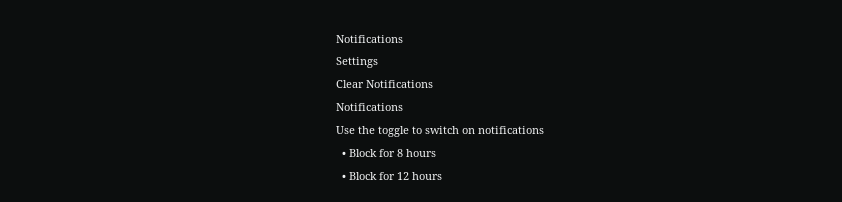Notifications
Settings
Clear Notifications
Notifications
Use the toggle to switch on notifications
  • Block for 8 hours
  • Block for 12 hours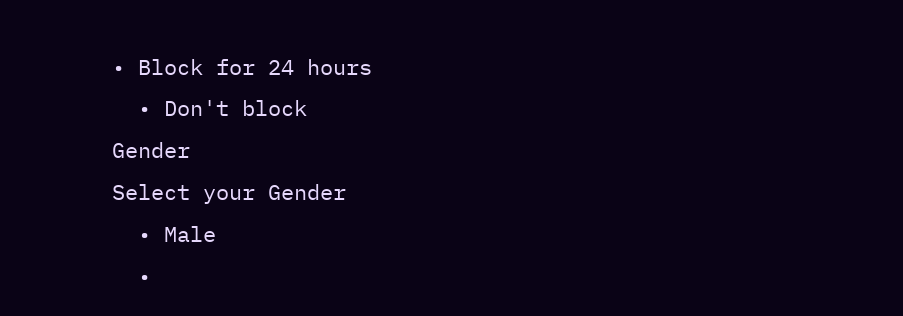• Block for 24 hours
  • Don't block
Gender
Select your Gender
  • Male
  •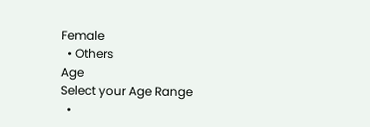Female
  • Others
Age
Select your Age Range
  •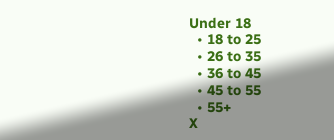Under 18
  • 18 to 25
  • 26 to 35
  • 36 to 45
  • 45 to 55
  • 55+
X